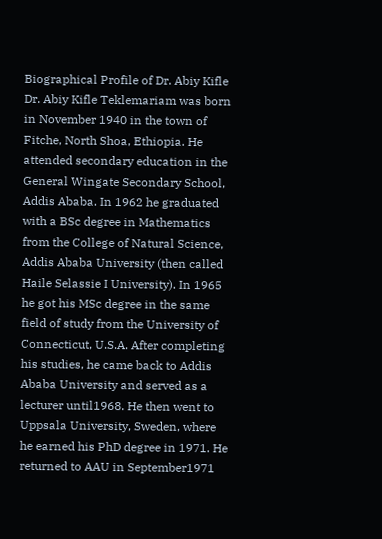Biographical Profile of Dr. Abiy Kifle
Dr. Abiy Kifle Teklemariam was born in November 1940 in the town of Fitche, North Shoa, Ethiopia. He attended secondary education in the General Wingate Secondary School, Addis Ababa. In 1962 he graduated with a BSc degree in Mathematics from the College of Natural Science, Addis Ababa University (then called Haile Selassie I University). In 1965 he got his MSc degree in the same field of study from the University of Connecticut, U.S.A. After completing his studies, he came back to Addis Ababa University and served as a lecturer until1968. He then went to Uppsala University, Sweden, where he earned his PhD degree in 1971. He returned to AAU in September1971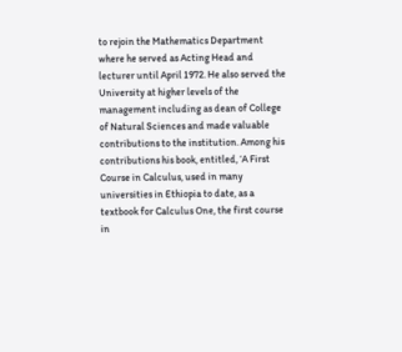to rejoin the Mathematics Department where he served as Acting Head and lecturer until April 1972. He also served the University at higher levels of the management including as dean of College of Natural Sciences and made valuable contributions to the institution. Among his contributions his book, entitled, ‘A First Course in Calculus, used in many universities in Ethiopia to date, as a textbook for Calculus One, the first course in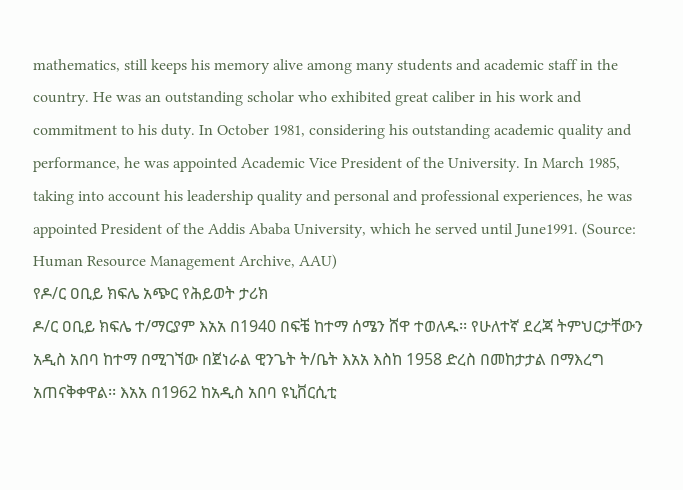mathematics, still keeps his memory alive among many students and academic staff in the country. He was an outstanding scholar who exhibited great caliber in his work and commitment to his duty. In October 1981, considering his outstanding academic quality and performance, he was appointed Academic Vice President of the University. In March 1985, taking into account his leadership quality and personal and professional experiences, he was appointed President of the Addis Ababa University, which he served until June1991. (Source: Human Resource Management Archive, AAU)
የዶ/ር ዐቢይ ክፍሌ አጭር የሕይወት ታሪክ
ዶ/ር ዐቢይ ክፍሌ ተ/ማርያም እአአ በ1940 በፍቼ ከተማ ሰሜን ሸዋ ተወለዱ፡፡ የሁለተኛ ደረጃ ትምህርታቸውን አዲስ አበባ ከተማ በሚገኘው በጀነራል ዊንጌት ት/ቤት እአአ እስከ 1958 ድረስ በመከታታል በማእረግ አጠናቅቀዋል፡፡ እአአ በ1962 ከአዲስ አበባ ዩኒቨርሲቲ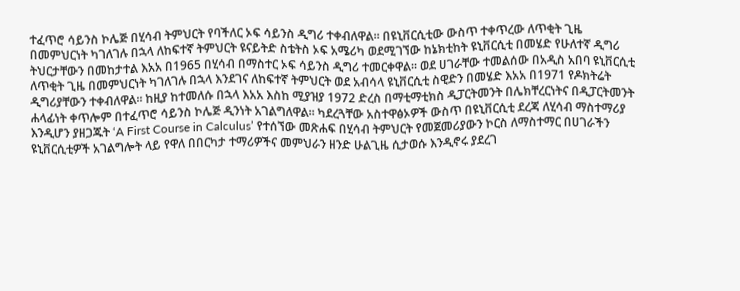ተፈጥሮ ሳይንስ ኮሌጅ በሂሳብ ትምህርት የባችለር ኦፍ ሳይንስ ዲግሪ ተቀብለዋል፡፡ በዩኒቨርሲቲው ውስጥ ተቀጥረው ለጥቂት ጊዜ በመምህርነት ካገለገሉ በኋላ ለከፍተኛ ትምህርት ዩናይትድ ስቴትስ ኦፍ አሜሪካ ወደሚገኘው ከኔክቲከት ዩኒቨርሲቲ በመሄድ የሁለተኛ ዲግሪ ትህርታቸውን በመከታተል እአአ በ1965 በሂሳብ በማስተር ኦፍ ሳይንስ ዲግሪ ተመርቀዋል፡፡ ወደ ሀገራቸው ተመልሰው በአዲስ አበባ ዩኒቨርሲቲ ለጥቂት ጊዜ በመምህርነት ካገለገሉ በኋላ እንደገና ለከፍተኛ ትምህርት ወደ አብሳላ ዩኒቨርሲቲ ስዊድን በመሄድ እአአ በ1971 የዶክትሬት ዲግሪያቸውን ተቀብለዋል፡፡ ከዚያ ከተመለሱ በኋላ እአአ እስከ ሚያዝያ 1972 ድረስ በማቲማቲክስ ዲፓርትመንት በሌክቸረርነትና በዲፓርትመንት ሐላፊነት ቀጥሎም በተፈጥሮ ሳይንስ ኮሌጅ ዲንነት አገልግለዋል፡፡ ካደረጓቸው አስተዋፅኦዎች ውስጥ በዩኒቨርሲቲ ደረጃ ለሂሳብ ማስተማሪያ እንዲሆን ያዘጋጁት ‘A First Course in Calculus’ የተሰኘው መጽሐፍ በሂሳብ ትምህርት የመጀመሪያውን ኮርስ ለማስተማር በሀገራችን ዩኒቨርሲቲዎች አገልግሎት ላይ የዋለ በበርካታ ተማሪዎችና መምህራን ዘንድ ሁልጊዜ ሲታወሱ እንዲኖሩ ያደረገ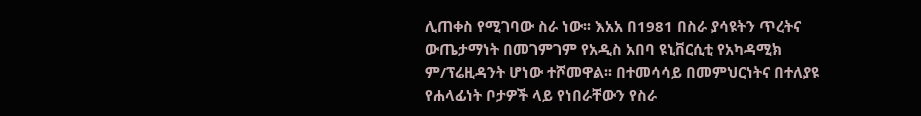ሊጠቀስ የሚገባው ስራ ነው፡፡ እአአ በ1981 በስራ ያሳዩትን ጥረትና ውጤታማነት በመገምገም የአዲስ አበባ ዩኒቨርሲቲ የአካዳሚክ ም/ፕሬዚዳንት ሆነው ተሾመዋል፡፡ በተመሳሳይ በመምህርነትና በተለያዩ የሐላፊነት ቦታዎች ላይ የነበራቸውን የስራ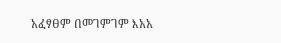አፈፃፀም በመገምገም እአአ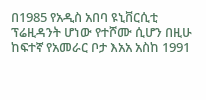በ1985 የአዲስ አበባ ዩኒቨርሲቲ ፕሬዚዳንት ሆነው የተሾሙ ሲሆን በዚሁ ከፍተኛ የአመራር ቦታ እአአ አስከ 1991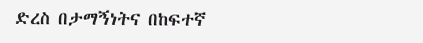ድረስ በታማኝነትና በከፍተኛ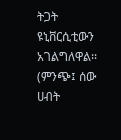ትጋት ዩኒቨርሲቲውን አገልግለዋል፡፡ (ምንጭ፤ ሰው ሀብት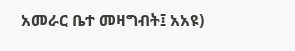አመራር ቤተ መዛግብት፤ አአዩ)